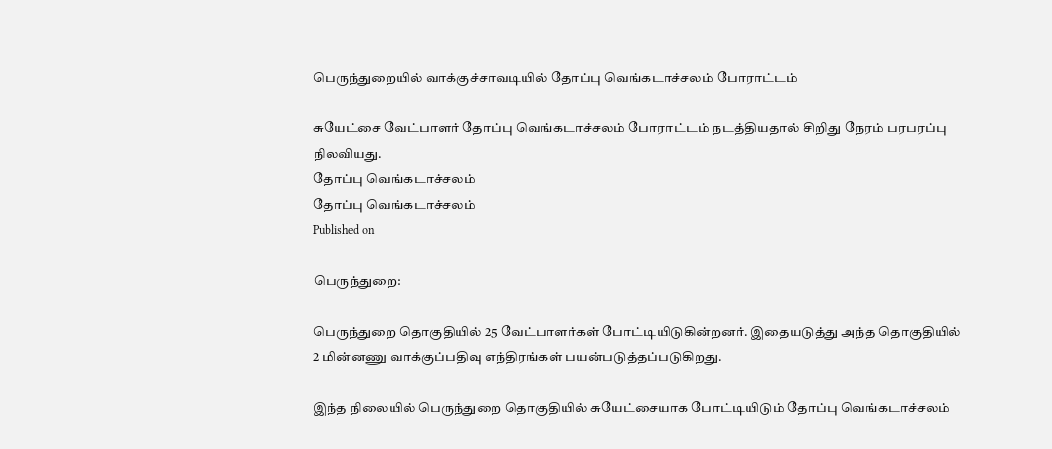பெருந்துறையில் வாக்குச்சாவடியில் தோப்பு வெங்கடாச்சலம் போராட்டம்

சுயேட்சை வேட்பாளர் தோப்பு வெங்கடாச்சலம் போராட்டம் நடத்தியதால் சிறிது நேரம் பரபரப்பு நிலவியது.
தோப்பு வெங்கடாச்சலம்
தோப்பு வெங்கடாச்சலம்
Published on

பெருந்துறை:

பெருந்துறை தொகுதியில் 25 வேட்பாளர்கள் போட்டியிடுகின்றனர். இதையடுத்து அந்த தொகுதியில் 2 மின்னணு வாக்குப்பதிவு எந்திரங்கள் பயன்படுத்தப்படுகிறது.

இந்த நிலையில் பெருந்துறை தொகுதியில் சுயேட்சையாக போட்டியிடும் தோப்பு வெங்கடாச்சலம்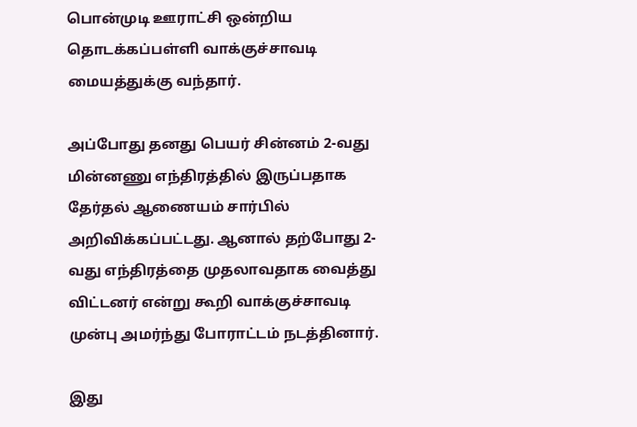பொன்முடி ஊராட்சி ஒன்றிய தொடக்கப்பள்ளி வாக்குச்சாவடி மையத்துக்கு வந்தார்.

அப்போது தனது பெயர் சின்னம் 2-வது மின்னணு எந்திரத்தில் இருப்பதாக தேர்தல் ஆணையம் சார்பில் அறிவிக்கப்பட்டது. ஆனால் தற்போது 2-வது எந்திரத்தை முதலாவதாக வைத்து விட்டனர் என்று கூறி வாக்குச்சாவடி முன்பு அமர்ந்து போராட்டம் நடத்தினார்.

இது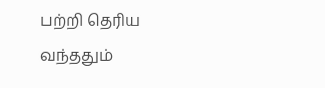பற்றி தெரிய வந்ததும்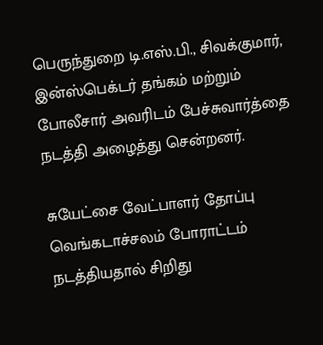பெருந்துறை டி.எஸ்.பி., சிவக்குமார், இன்ஸ்பெக்டர் தங்கம் மற்றும் போலீசார் அவரிடம் பேச்சுவார்த்தை நடத்தி அழைத்து சென்றனர்.

சுயேட்சை வேட்பாளர் தோப்பு வெங்கடாச்சலம் போராட்டம் நடத்தியதால் சிறிது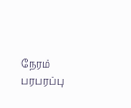நேரம் பரபரப்பு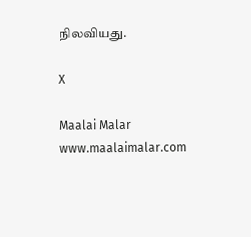நிலவியது.

X

Maalai Malar
www.maalaimalar.com